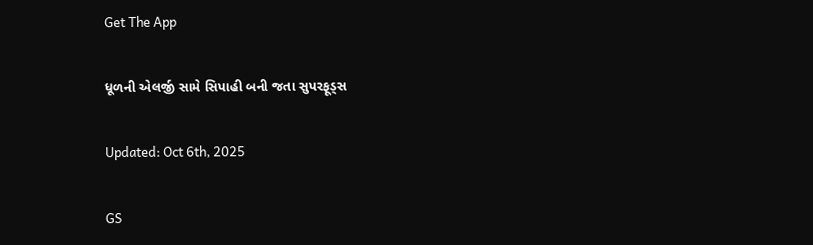Get The App

ધૂળની એલર્જી સામે સિપાહી બની જતા સુપરફૂડ્સ

Updated: Oct 6th, 2025

GS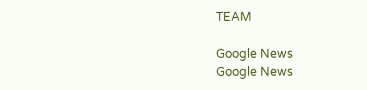TEAM

Google News
Google News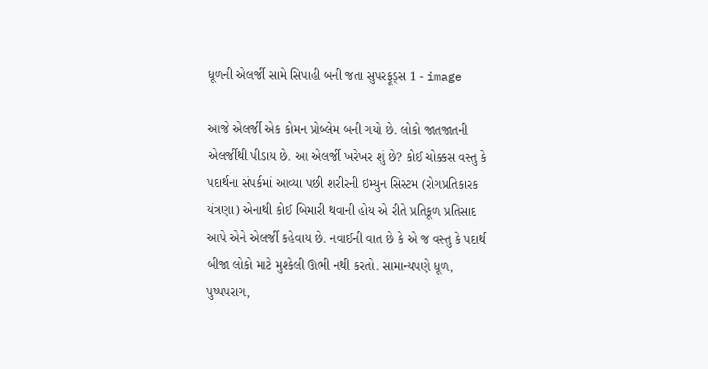ધૂળની એલર્જી સામે સિપાહી બની જતા સુપરફૂડ્સ 1 - image

આજે એલર્જી એક કોમન પ્રોબ્લેમ બની ગયો છે. લોકો જાતજાતની એલર્જીથી પીડાય છે. આ એલર્જી ખરેખર શું છે? કોઈ ચોક્કસ વસ્તુ કે પદાર્થના સંપર્કમાં આવ્યા પછી શરીરની ઇમ્યુન સિસ્ટમ (રોગપ્રતિકારક યંત્રણા) એનાથી કોઈ બિમારી થવાની હોય એ રીતે પ્રતિકૂળ પ્રતિસાદ આપે એને એલર્જી કહેવાય છે. નવાઈની વાત છે કે એ જ વસ્તુ કે પદાર્થ બીજા લોકો માટે મુશ્કેલી ઊભી નથી કરતો. સામાન્યપણે ધૂળ, પુષ્પપરાગ,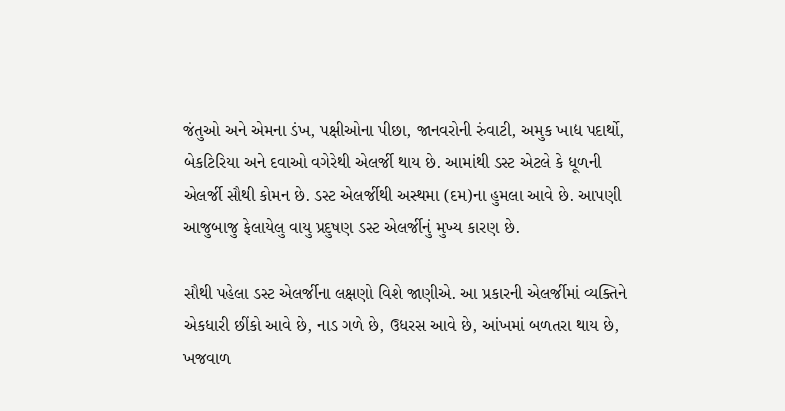જંતુઓ અને એમના ડંખ, પક્ષીઓના પીછા, જાનવરોની રુંવાટી, અમુક ખાદ્ય પદાર્થો, બેકટિરિયા અને દવાઓ વગેરેથી એલર્જી થાય છે. આમાંથી ડસ્ટ એટલે કે ધૂળની એલર્જી સૌથી કોમન છે. ડસ્ટ એલર્જીથી અસ્થમા (દમ)ના હુમલા આવે છે. આપણી આજુબાજુ ફેલાયેલુ વાયુ પ્રદુષણ ડસ્ટ એલર્જીનું મુખ્ય કારણ છે.

સૌથી પહેલા ડસ્ટ એલર્જીના લક્ષણો વિશે જાણીએ. આ પ્રકારની એલર્જીમાં વ્યક્તિને એકધારી છીંકો આવે છે, નાડ ગળે છે, ઉધરસ આવે છે, આંખમાં બળતરા થાય છે, ખજવાળ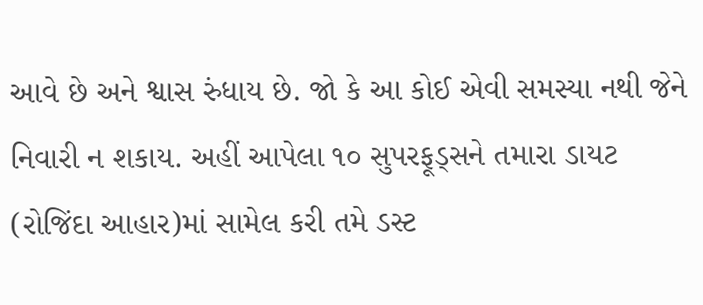આવે છે અને શ્વાસ રુંધાય છે. જો કે આ કોઈ એવી સમસ્યા નથી જેને નિવારી ન શકાય. અહીં આપેલા ૧૦ સુપરફૂડ્સને તમારા ડાયટ (રોજિંદા આહાર)માં સામેલ કરી તમે ડસ્ટ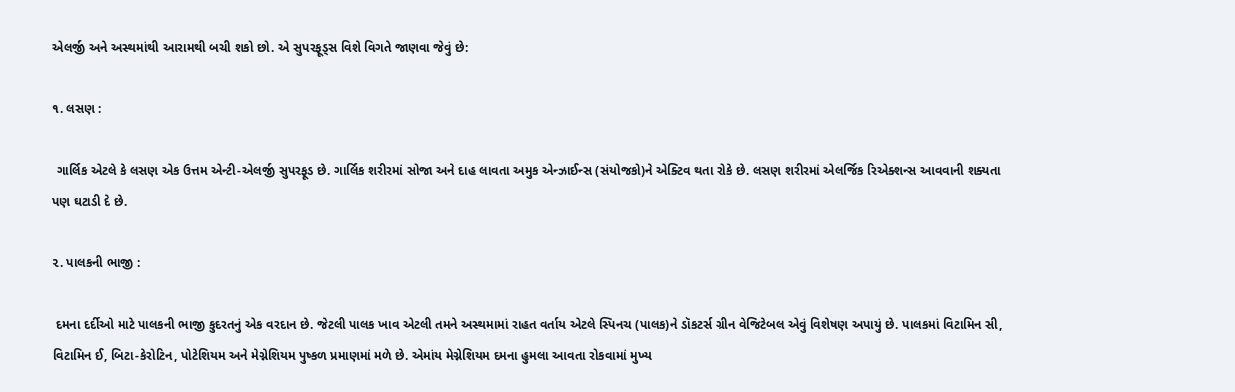એલર્જી અને અસ્થમાંથી આરામથી બચી શકો છો. એ સુપરફૂડ્સ વિશે વિગતે જાણવા જેવું છે:

૧. લસણ :

 ગાર્લિક એટલે કે લસણ એક ઉત્તમ એન્ટી-એલર્જી સુપરફૂડ છે. ગાર્લિક શરીરમાં સોજા અને દાહ લાવતા અમુક એન્ઝાઈન્સ (સંયોજકો)ને એક્ટિવ થતા રોકે છે. લસણ શરીરમાં એલર્જિક રિએક્શન્સ આવવાની શક્યતા પણ ઘટાડી દે છે.

૨. પાલકની ભાજી :

 દમના દર્દીઓ માટે પાલકની ભાજી કુદરતનું એક વરદાન છે. જેટલી પાલક ખાવ એટલી તમને અસ્થમામાં રાહત વર્તાય એટલે સ્પિનચ (પાલક)ને ડૉકટર્સ ગ્રીન વેજિટેબલ એવું વિશેષણ અપાયું છે. પાલકમાં વિટામિન સી, વિટામિન ઈ, બિટા-કેરોટિન, પોટેશિયમ અને મેગ્નેશિયમ પુષ્કળ પ્રમાણમાં મળે છે. એમાંય મેગ્નેશિયમ દમના હુમલા આવતા રોકવામાં મુખ્ય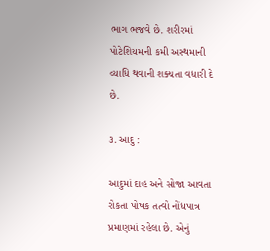ભાગ ભજવે છે. શરીરમાં પોટેશિયમની કમી અસ્થમાની વ્યાધિ થવાની શક્યતા વધારી દે છે.

૩. આદુ :

આદુમાં દાહ અને સોજા આવતા રોકતા પોષક તત્વો નોંધપાત્ર પ્રમાણમાં રહેલા છે. એનું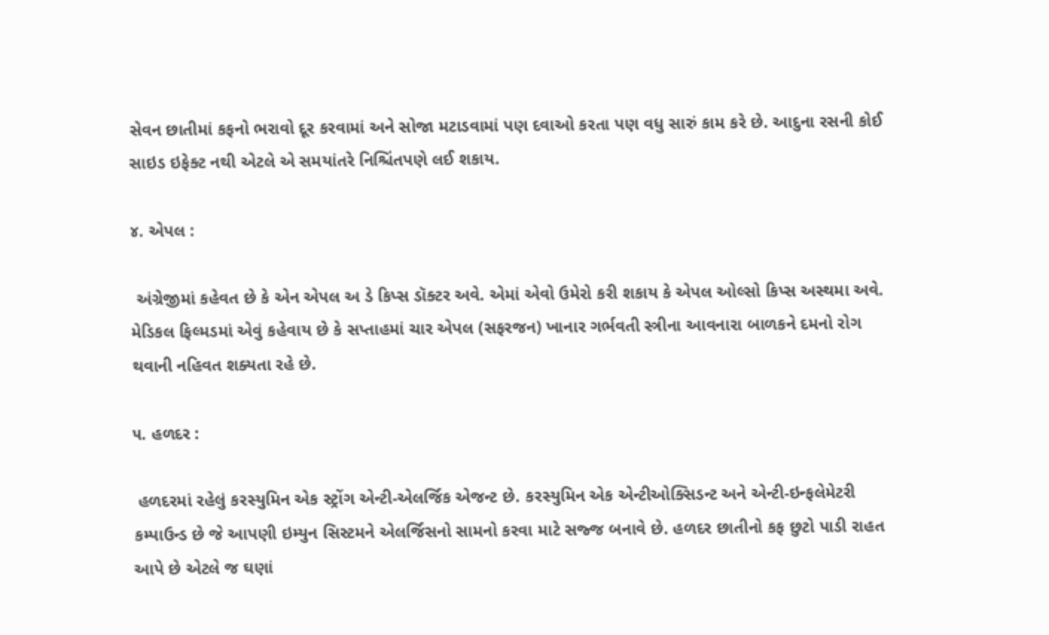સેવન છાતીમાં કફનો ભરાવો દૂર કરવામાં અને સોજા મટાડવામાં પણ દવાઓ કરતા પણ વધુ સારું કામ કરે છે. આદુના રસની કોઈ સાઇડ ઇફેક્ટ નથી એટલે એ સમયાંતરે નિશ્ચિંતપણે લઈ શકાય.

૪. એપલ :

 અંગ્રેજીમાં કહેવત છે કે એન એપલ અ ડે કિપ્સ ડૉક્ટર અવે. એમાં એવો ઉમેરો કરી શકાય કે એપલ ઓલ્સો કિપ્સ અસ્થમા અવે. મેડિકલ ફિલ્મડમાં એવું કહેવાય છે કે સપ્તાહમાં ચાર એપલ (સફરજન) ખાનાર ગર્ભવતી સ્ત્રીના આવનારા બાળકને દમનો રોગ થવાની નહિવત શક્યતા રહે છે.

૫. હળદર :

 હળદરમાં રહેલું કરસ્યુમિન એક સ્ટ્રોંગ એન્ટી-એલર્જિક એજન્ટ છે. કરસ્યુમિન એક એન્ટીઓક્સિડન્ટ અને એન્ટી-ઇન્ફલેમેટરી કમ્પાઉન્ડ છે જે આપણી ઇમ્યુન સિસ્ટમને એલર્જિસનો સામનો કરવા માટે સજ્જ બનાવે છે. હળદર છાતીનો કફ છુટો પાડી રાહત આપે છે એટલે જ ઘણાં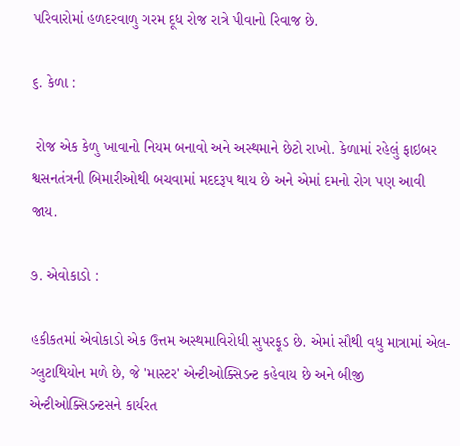પરિવારોમાં હળદરવાળુ ગરમ દૂધ રોજ રાત્રે પીવાનો રિવાજ છે.

૬. કેળા :

 રોજ એક કેળુ ખાવાનો નિયમ બનાવો અને અસ્થમાને છેટો રાખો. કેળામાં રહેલું ફાઇબર શ્વસનતંત્રની બિમારીઓથી બચવામાં મદદરૂપ થાય છે અને એમાં દમનો રોગ પણ આવી જાય.

૭. એવોકાડો :

હકીકતમાં એવોકાડો એક ઉત્તમ અસ્થમાવિરોધી સુપરફૂડ છે. એમાં સૌથી વધુ માત્રામાં એલ-ગ્લુટાથિયોન મળે છે, જે 'માસ્ટર' એન્ટીઓક્સિડન્ટ કહેવાય છે અને બીજી એન્ટીઓક્સિડન્ટસને કાર્યરત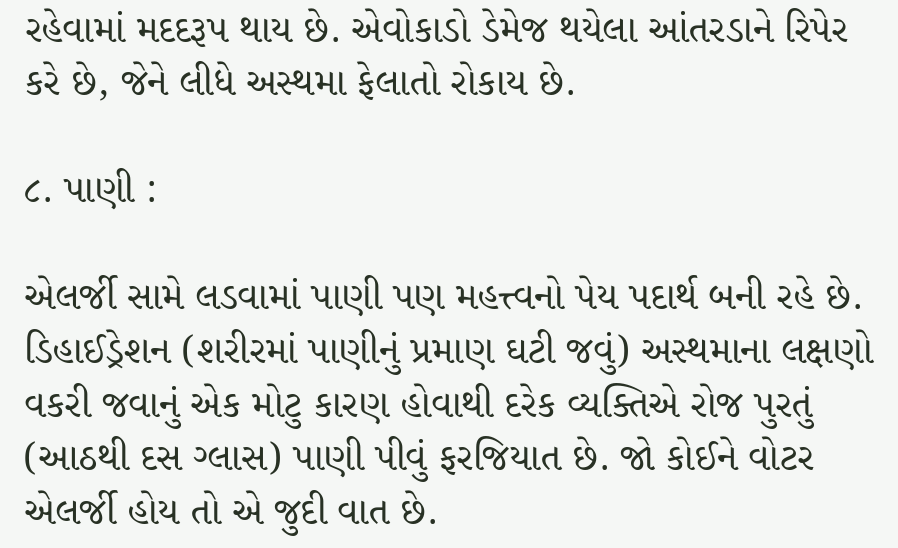રહેવામાં મદદરૂપ થાય છે. એવોકાડો ડેમેજ થયેલા આંતરડાને રિપેર કરે છે, જેને લીધે અસ્થમા ફેલાતો રોકાય છે.

૮. પાણી :

એલર્જી સામે લડવામાં પાણી પણ મહત્ત્વનો પેય પદાર્થ બની રહે છે. ડિહાઈડ્રેશન (શરીરમાં પાણીનું પ્રમાણ ઘટી જવું) અસ્થમાના લક્ષણો વકરી જવાનું એક મોટુ કારણ હોવાથી દરેક વ્યક્તિએ રોજ પુરતું (આઠથી દસ ગ્લાસ) પાણી પીવું ફરજિયાત છે. જો કોઈને વોટર એલર્જી હોય તો એ જુદી વાત છે.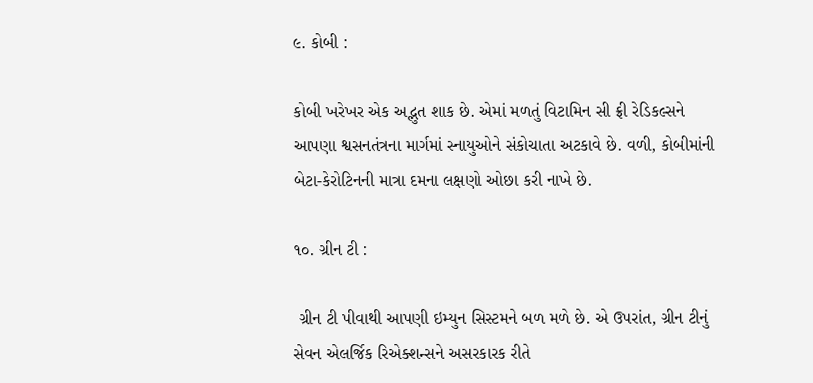૯. કોબી :

કોબી ખરેખર એક અદ્ભુત શાક છે. એમાં મળતું વિટામિન સી ફ્રી રેડિકલ્સને આપણા શ્વસનતંત્રના માર્ગમાં સ્નાયુઓને સંકોચાતા અટકાવે છે. વળી, કોબીમાંની બેટા-કેરોટિનની માત્રા દમના લક્ષણો ઓછા કરી નાખે છે.

૧૦. ગ્રીન ટી :

 ગ્રીન ટી પીવાથી આપણી ઇમ્યુન સિસ્ટમને બળ મળે છે. એ ઉપરાંત, ગ્રીન ટીનું સેવન એલર્જિક રિએક્શન્સને અસરકારક રીતે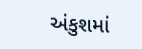અંકુશમાં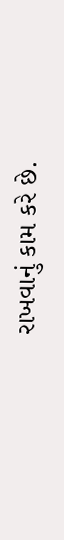રાખવાનું કામ કરે છે.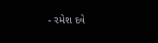- રમેશ દવે